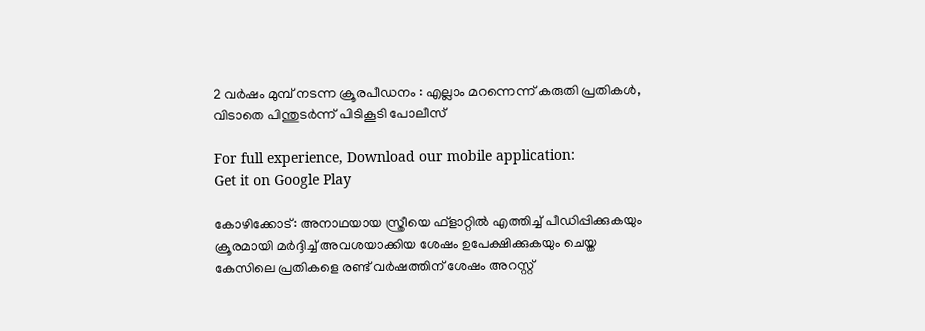2 വര്‍ഷം മുമ്പ് നടന്ന ക്രൂരപീഡനം : എല്ലാം മറന്നെന്ന് കരുതി പ്രതികള്‍, വിടാതെ പിന്തുട‍ര്‍ന്ന് പിടികൂടി പോലീസ്

For full experience, Download our mobile application:
Get it on Google Play

കോഴിക്കോട്: അനാഥയായ സ്ത്രീയെ ഫ്‌ളാറ്റില്‍ എത്തിച്ച് പീഡിപ്പിക്കുകയും ക്രൂരമായി മര്‍ദ്ദിച്ച് അവശയാക്കിയ ശേഷം ഉപേക്ഷിക്കുകയും ചെയ്ത കേസിലെ പ്രതികളെ രണ്ട് വര്‍ഷത്തിന് ശേഷം അറസ്റ്റ്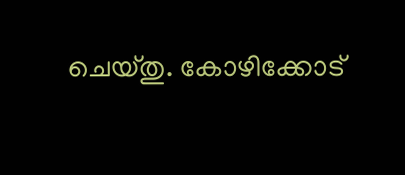ചെയ്തു. കോഴിക്കോട്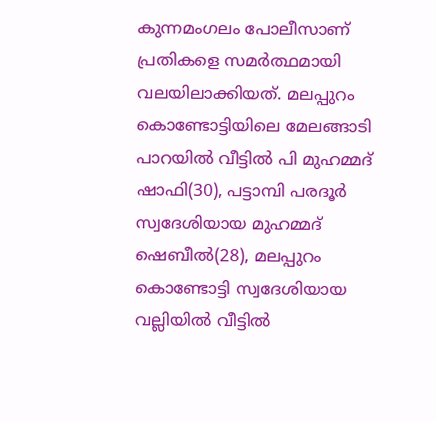കുന്നമംഗലം പോലീസാണ് പ്രതികളെ സമര്‍ത്ഥമായി വലയിലാക്കിയത്. മലപ്പുറം കൊണ്ടോട്ടിയിലെ മേലങ്ങാടി പാറയില്‍ വീട്ടില്‍ പി മുഹമ്മദ് ഷാഫി(30), പട്ടാമ്പി പരദൂര്‍ സ്വദേശിയായ മുഹമ്മദ് ഷെബീല്‍(28), മലപ്പുറം കൊണ്ടോട്ടി സ്വദേശിയായ വല്ലിയില്‍ വീട്ടില്‍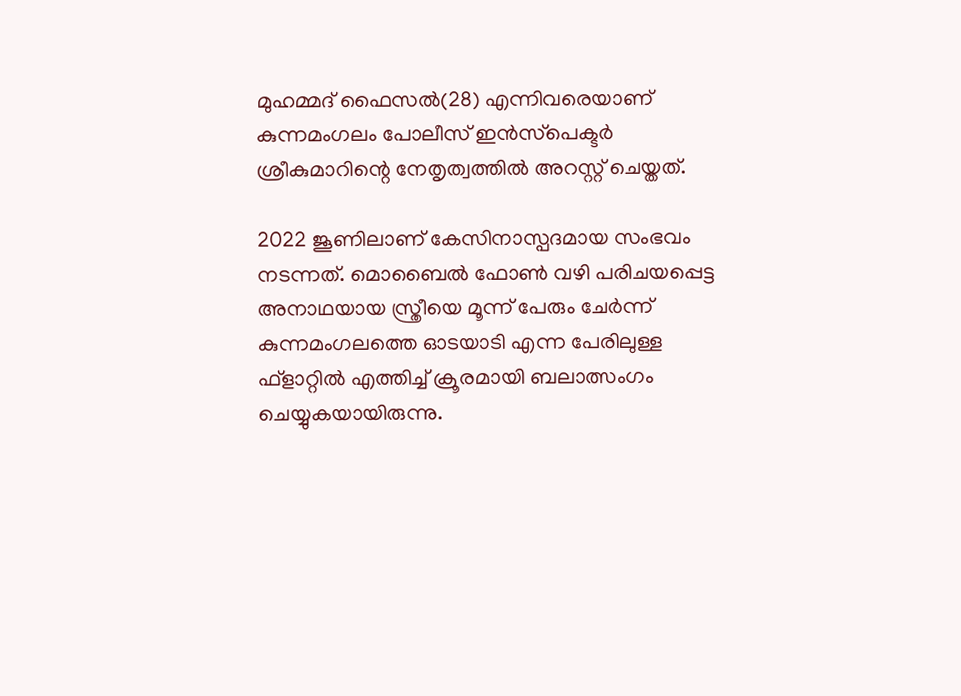മുഹമ്മദ് ഫൈസല്‍(28) എന്നിവരെയാണ് കുന്നമംഗലം പോലീസ് ഇന്‍സ്‌പെക്ടര്‍ ശ്രീകുമാറിന്റെ നേതൃത്വത്തില്‍ അറസ്റ്റ് ചെയ്തത്.

2022 ജൂണിലാണ് കേസിനാസ്പദമായ സംഭവം നടന്നത്. മൊബൈല്‍ ഫോണ്‍ വഴി പരിചയപ്പെട്ട അനാഥയായ സ്ത്രീയെ മൂന്ന് പേരും ചേര്‍ന്ന് കുന്നമംഗലത്തെ ഓടയാടി എന്ന പേരിലുള്ള ഫ്‌ളാറ്റില്‍ എത്തിച്ച് ക്രൂരമായി ബലാത്സംഗം ചെയ്യുകയായിരുന്നു.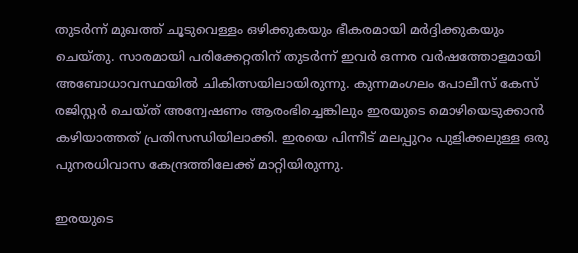തുടര്‍ന്ന് മുഖത്ത് ചൂടുവെള്ളം ഒഴിക്കുകയും ഭീകരമായി മര്‍ദ്ദിക്കുകയും ചെയ്തു. സാരമായി പരിക്കേറ്റതിന് തുടര്‍ന്ന് ഇവര്‍ ഒന്നര വര്‍ഷത്തോളമായി അബോധാവസ്ഥയില്‍ ചികിത്സയിലായിരുന്നു. കുന്നമംഗലം പോലീസ് കേസ് രജിസ്റ്റര്‍ ചെയ്ത് അന്വേഷണം ആരംഭിച്ചെങ്കിലും ഇരയുടെ മൊഴിയെടുക്കാന്‍ കഴിയാത്തത് പ്രതിസന്ധിയിലാക്കി. ഇരയെ പിന്നീട് മലപ്പുറം പുളിക്കലുള്ള ഒരു പുനരധിവാസ കേന്ദ്രത്തിലേക്ക് മാറ്റിയിരുന്നു.

ഇരയുടെ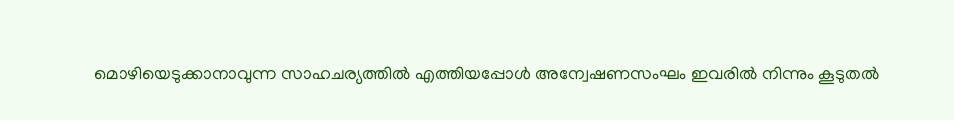മൊഴിയെടുക്കാനാവുന്ന സാഹചര്യത്തില്‍ എത്തിയപ്പോള്‍ അന്വേഷണസംഘം ഇവരില്‍ നിന്നും കൂടുതല്‍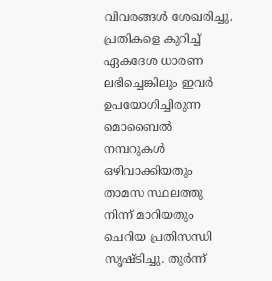വിവരങ്ങള്‍ ശേഖരിച്ചു. പ്രതികളെ കുറിച്ച് ഏകദേശ ധാരണ ലഭിച്ചെങ്കിലും ഇവര്‍ ഉപയോഗിച്ചിരുന്ന മൊബൈല്‍ നമ്പറുകള്‍ ഒഴിവാക്കിയതും താമസ സ്ഥലത്തു നിന്ന് മാറിയതും ചെറിയ പ്രതിസന്ധി സൃഷ്ടിച്ചു. തുര്‍ന്ന്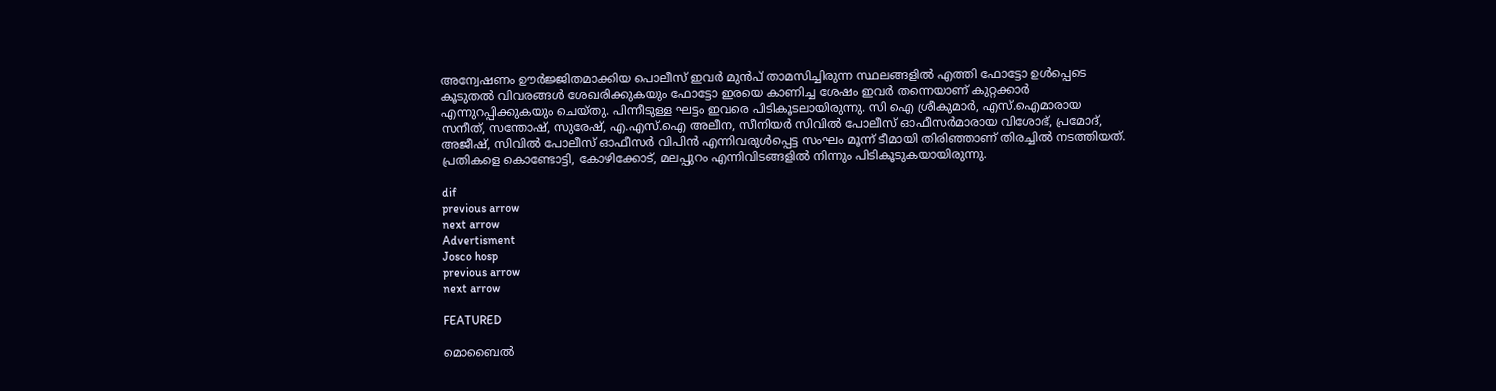അന്വേഷണം ഊര്‍ജ്ജിതമാക്കിയ പൊലീസ് ഇവര്‍ മുന്‍പ് താമസിച്ചിരുന്ന സ്ഥലങ്ങളില്‍ എത്തി ഫോട്ടോ ഉള്‍പ്പെടെ കൂടുതല്‍ വിവരങ്ങള്‍ ശേഖരിക്കുകയും ഫോട്ടോ ഇരയെ കാണിച്ച ശേഷം ഇവര്‍ തന്നെയാണ് കുറ്റക്കാര്‍ എന്നുറപ്പിക്കുകയും ചെയ്തു. പിന്നീടുള്ള ഘട്ടം ഇവരെ പിടികൂടലായിരുന്നു. സി ഐ ശ്രീകുമാര്‍, എസ്.ഐമാരായ സനീത്, സന്തോഷ്, സുരേഷ്, എ.എസ്.ഐ അലീന, സീനിയര്‍ സിവില്‍ പോലീസ് ഓഫീസര്‍മാരായ വിശോഭ്, പ്രമോദ്, അജീഷ്, സിവില്‍ പോലീസ് ഓഫീസര്‍ വിപിന്‍ എന്നിവരുള്‍പ്പെട്ട സംഘം മൂന്ന് ടീമായി തിരിഞ്ഞാണ് തിരച്ചില്‍ നടത്തിയത്. പ്രതികളെ കൊണ്ടോട്ടി, കോഴിക്കോട്, മലപ്പുറം എന്നിവിടങ്ങളില്‍ നിന്നും പിടികൂടുകയായിരുന്നു.

dif
previous arrow
next arrow
Advertisment
Josco hosp
previous arrow
next arrow

FEATURED

മൊബൈൽ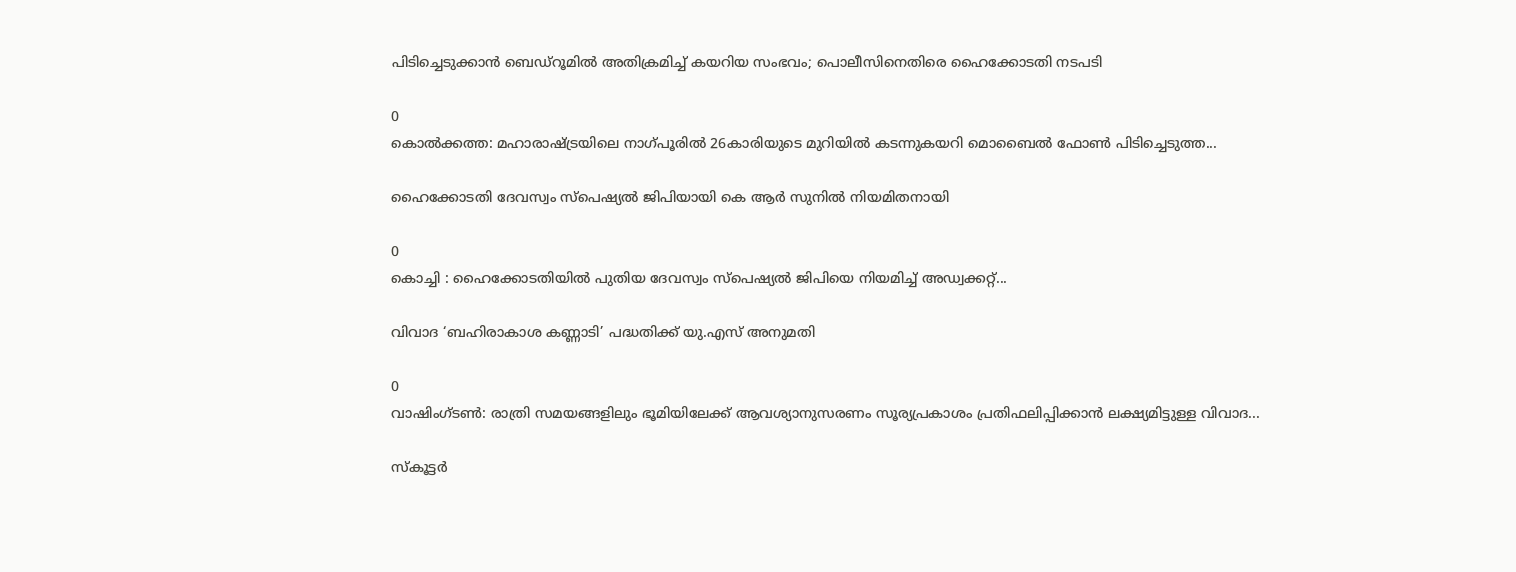പിടിച്ചെടുക്കാൻ ബെഡ്‌റൂമിൽ അതിക്രമിച്ച് കയറിയ സംഭവം; പൊലീസിനെതിരെ ഹൈക്കോടതി നടപടി

0
കൊൽക്കത്ത: മഹാരാഷ്ട്രയിലെ നാഗ്പൂരിൽ 26കാരിയുടെ മുറിയിൽ കടന്നുകയറി മൊബൈൽ ഫോൺ പിടിച്ചെടുത്ത...

ഹൈക്കോടതി ദേവസ്വം സ്പെഷ്യൽ ജിപിയായി കെ ആർ സുനിൽ നിയമിതനായി

0
കൊച്ചി : ഹൈക്കോടതിയിൽ പുതിയ ദേവസ്വം സ്പെഷ്യൽ ജിപിയെ നിയമിച്ച് അഡ്വക്കറ്റ്...

വിവാദ ‘ബഹിരാകാശ കണ്ണാടി’ പദ്ധതിക്ക് യു.എസ് അനുമതി

0
വാഷിംഗ്ടൺ: രാത്രി സമയങ്ങളിലും ഭൂമിയിലേക്ക് ആവശ്യാനുസരണം സൂര്യപ്രകാശം പ്രതിഫലിപ്പിക്കാൻ ലക്ഷ്യമിട്ടുള്ള വിവാദ...

സ്കൂട്ടർ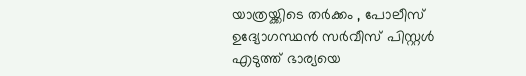യാത്രയ്ക്കിടെ തർക്കം , പോലീസ് ഉദ്യോഗസ്ഥൻ സർവീസ് പിസ്റ്റൾ എടുത്ത് ഭാര്യയെ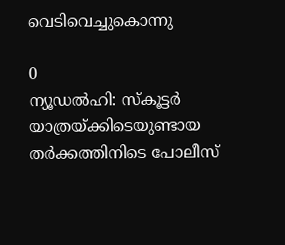വെടിവെച്ചുകൊന്നു

0
ന്യൂഡൽഹി: സ്കൂട്ടർ യാത്രയ്ക്കിടെയുണ്ടായ തർക്കത്തിനിടെ പോലീസ്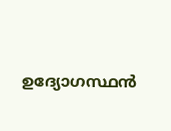ഉദ്യോഗസ്ഥൻ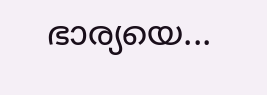ഭാര്യയെ...